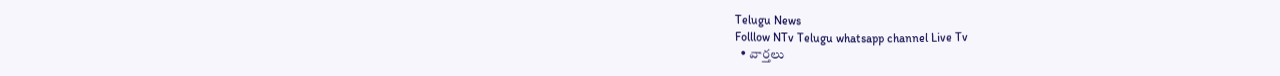Telugu News
Folllow NTv Telugu whatsapp channel Live Tv
  • వార్తలు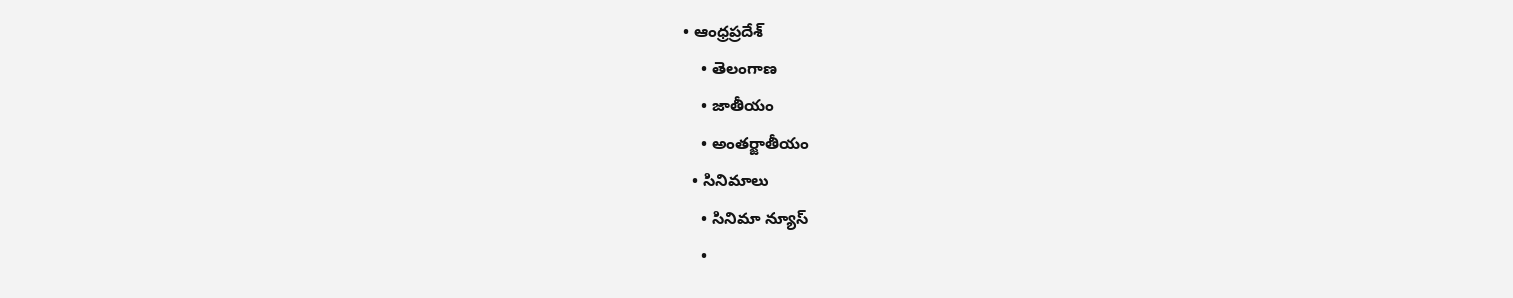• ఆంధ్రప్రదేశ్
    • తెలంగాణ
    • జాతీయం
    • అంతర్జాతీయం
  • సినిమాలు
    • సినిమా న్యూస్
    •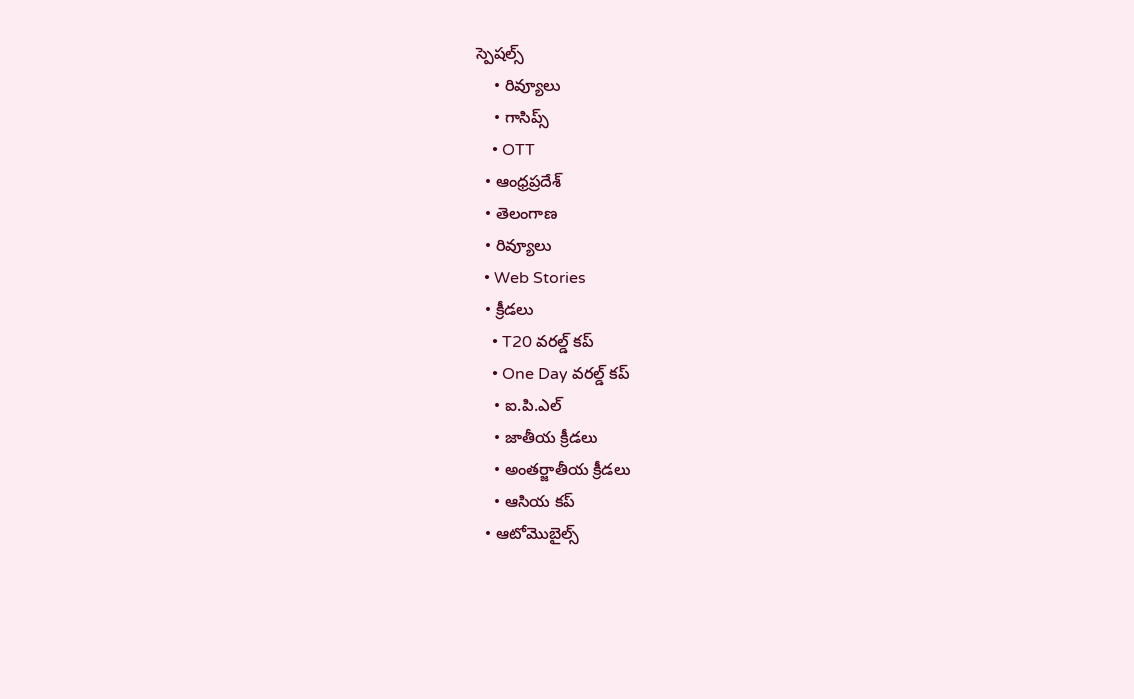స్పెషల్స్
    • రివ్యూలు
    • గాసిప్స్
    • OTT
  • ఆంధ్రప్రదేశ్
  • తెలంగాణ
  • రివ్యూలు
  • Web Stories
  • క్రీడలు
    • T20 వరల్డ్ కప్
    • One Day వరల్డ్ కప్
    • ఐ.పి.ఎల్
    • జాతీయ క్రీడలు
    • అంతర్జాతీయ క్రీడలు
    • ఆసియ కప్
  • ఆటోమొబైల్స్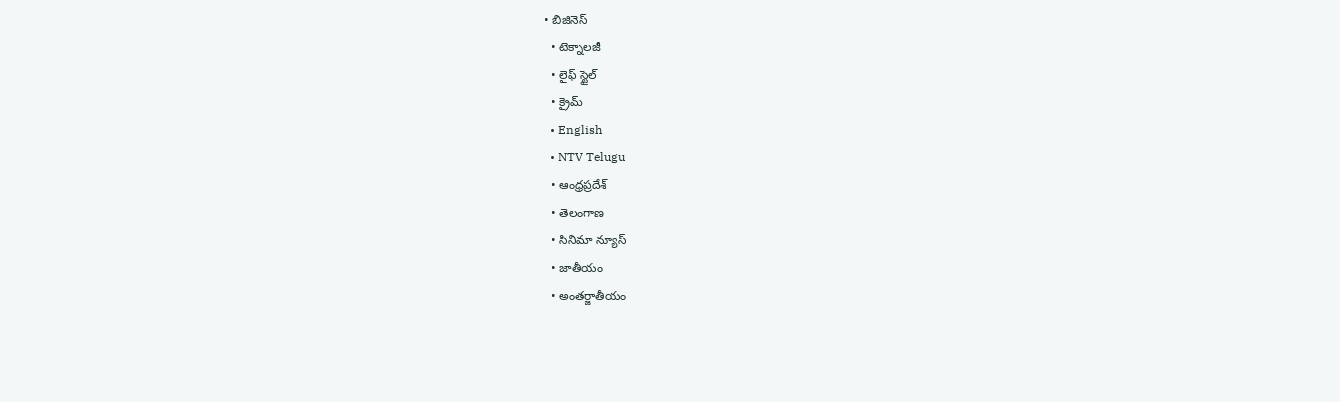• బిజినెస్‌
  • టెక్నాలజీ
  • లైఫ్ స్టైల్
  • క్రైమ్
  • English
  • NTV Telugu
  • ఆంధ్రప్రదేశ్
  • తెలంగాణ
  • సినిమా న్యూస్
  • జాతీయం
  • అంతర్జాతీయం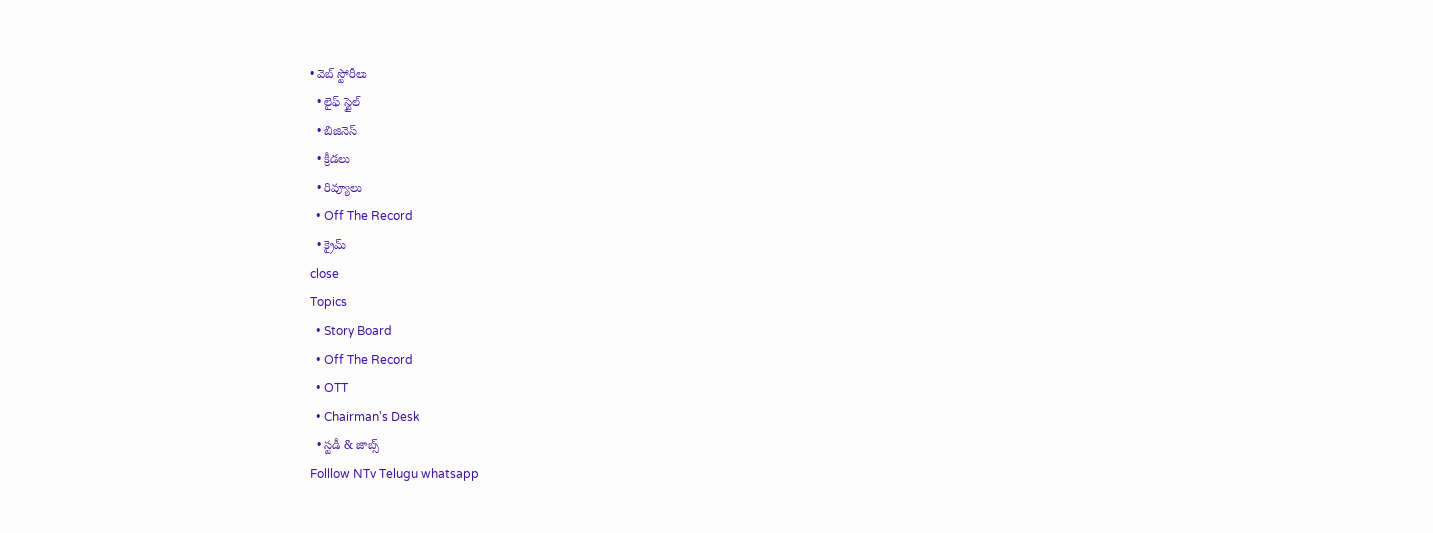• వెబ్ స్టోరీలు
  • లైఫ్ స్టైల్
  • బిజినెస్‌
  • క్రీడలు
  • రివ్యూలు
  • Off The Record
  • క్రైమ్
close
Topics
  • Story Board
  • Off The Record
  • OTT
  • Chairman's Desk
  • స్టడీ & జాబ్స్
Folllow NTv Telugu whatsapp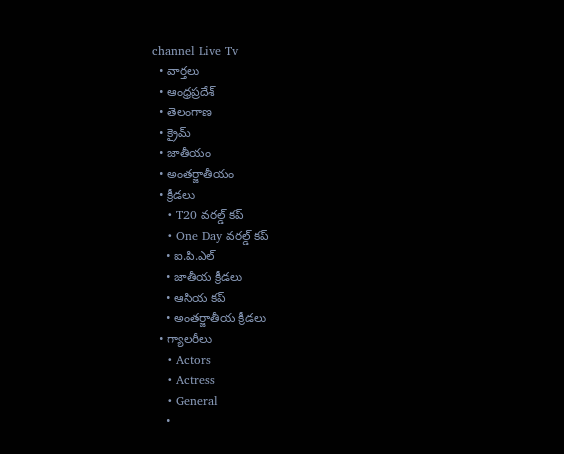channel Live Tv
  • వార్తలు
  • ఆంధ్రప్రదేశ్
  • తెలంగాణ
  • క్రైమ్
  • జాతీయం
  • అంతర్జాతీయం
  • క్రీడలు
    • T20 వరల్డ్ కప్
    • One Day వరల్డ్ కప్
    • ఐ.పి.ఎల్
    • జాతీయ క్రీడలు
    • ఆసియ కప్
    • అంతర్జాతీయ క్రీడలు
  • గ్యాలరీలు
    • Actors
    • Actress
    • General
    •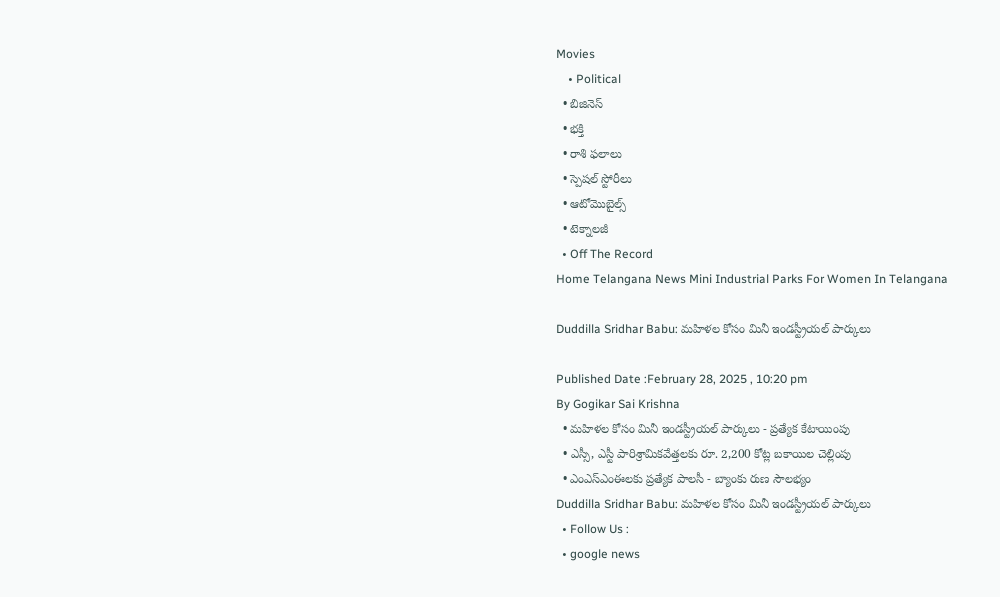Movies
    • Political
  • బిజినెస్‌
  • భక్తి
  • రాశి ఫలాలు
  • స్పెషల్‌ స్టోరీలు
  • ఆటోమొబైల్స్
  • టెక్నాలజీ
  • Off The Record
Home Telangana News Mini Industrial Parks For Women In Telangana

Duddilla Sridhar Babu: మహిళల కోసం మినీ ఇండస్ట్రీయల్ పార్కులు

Published Date :February 28, 2025 , 10:20 pm
By Gogikar Sai Krishna
  • మహిళల కోసం మినీ ఇండస్ట్రీయల్ పార్కులు - ప్రత్యేక కేటాయింపు
  • ఎస్సీ, ఎస్టీ పారిశ్రామికవేత్తలకు రూ. 2,200 కోట్ల బకాయిల చెల్లింపు
  • ఎంఎస్ఎంఈలకు ప్రత్యేక పాలసీ - బ్యాంకు రుణ సౌలభ్యం
Duddilla Sridhar Babu: మహిళల కోసం మినీ ఇండస్ట్రీయల్ పార్కులు
  • Follow Us :
  • google news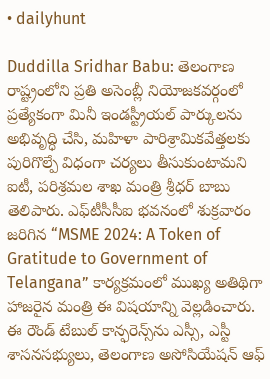• dailyhunt

Duddilla Sridhar Babu: తెలంగాణ రాష్ట్రంలోని ప్రతి అసెంబ్లీ నియోజకవర్గంలో ప్రత్యేకంగా మినీ ఇండస్ట్రీయల్ పార్కులను అభివృద్ధి చేసి, మహిళా పారిశ్రామికవేత్తలకు పురిగొల్పే విధంగా చర్యలు తీసుకుంటామని ఐటీ, పరిశ్రమల శాఖ మంత్రి శ్రీధర్ బాబు తెలిపారు. ఎఫ్‌టీసీసీఐ భవనంలో శుక్రవారం జరిగిన “MSME 2024: A Token of Gratitude to Government of Telangana” కార్యక్రమంలో ముఖ్య అతిథిగా హాజరైన మంత్రి ఈ విషయాన్ని వెల్లడించారు. ఈ రౌండ్ టేబుల్ కాన్ఫరెన్స్‌ను ఎస్సీ, ఎస్టీ శాసనసభ్యులు, తెలంగాణ అసోసియేషన్ ఆఫ్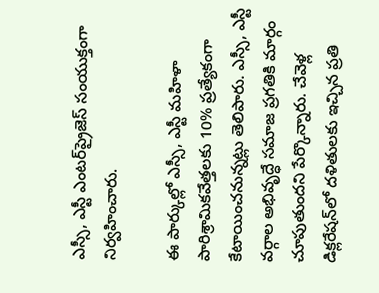ఎస్సీ, ఎస్టీ ఎంటర్‌ప్రైజెస్ సంయుక్తంగా నిర్వహించారు.

ఈ పార్కుల్లో ఎస్సీ, ఎస్టీ మహిళా పారిశ్రామికవేత్తలకు 10% ప్రత్యేకంగా కేటాయించనున్నట్లు తెలిపారు. ఎస్సీ, ఎస్టీ వర్గాల అభివృద్ధే సమాజ ప్రగతికి మార్గం చూపుతుందని పేర్కొన్నారు. చేవెళ్ల డిక్లరేషన్‌లో దళితులకు ఇచ్చిన ప్రతి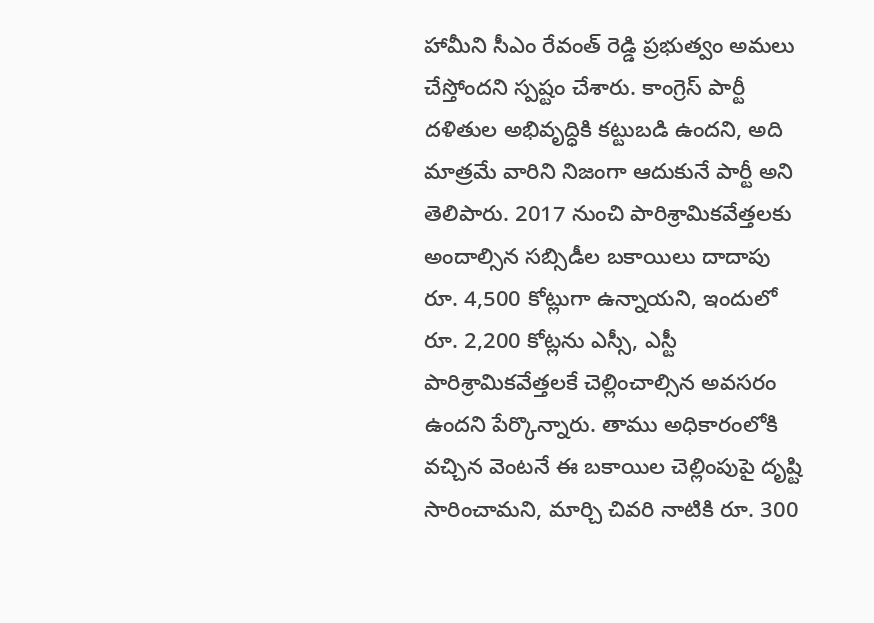హామీని సీఎం రేవంత్ రెడ్డి ప్రభుత్వం అమలు చేస్తోందని స్పష్టం చేశారు. కాంగ్రెస్ పార్టీ దళితుల అభివృద్ధికి కట్టుబడి ఉందని, అది మాత్రమే వారిని నిజంగా ఆదుకునే పార్టీ అని తెలిపారు. 2017 నుంచి పారిశ్రామికవేత్తలకు అందాల్సిన సబ్సిడీల బకాయిలు దాదాపు రూ. 4,500 కోట్లుగా ఉన్నాయని, ఇందులో రూ. 2,200 కోట్లను ఎస్సీ, ఎస్టీ పారిశ్రామికవేత్తలకే చెల్లించాల్సిన అవసరం ఉందని పేర్కొన్నారు. తాము అధికారంలోకి వచ్చిన వెంటనే ఈ బకాయిల చెల్లింపుపై దృష్టి సారించామని, మార్చి చివరి నాటికి రూ. 300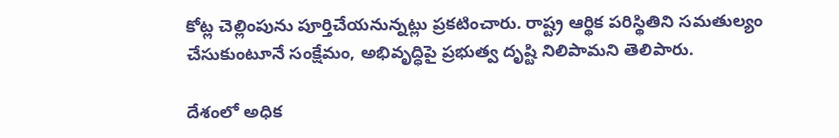కోట్ల చెల్లింపును పూర్తిచేయనున్నట్లు ప్రకటించారు. రాష్ట్ర ఆర్థిక పరిస్థితిని సమతుల్యం చేసుకుంటూనే సంక్షేమం, అభివృద్ధిపై ప్రభుత్వ దృష్టి నిలిపామని తెలిపారు.

దేశంలో అధిక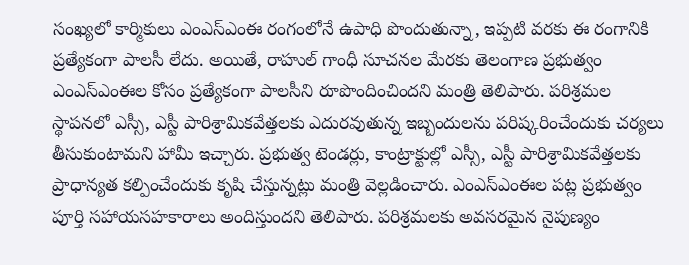సంఖ్యలో కార్మికులు ఎంఎస్ఎంఈ రంగంలోనే ఉపాధి పొందుతున్నా, ఇప్పటి వరకు ఈ రంగానికి ప్రత్యేకంగా పాలసీ లేదు. అయితే, రాహుల్ గాంధీ సూచనల మేరకు తెలంగాణ ప్రభుత్వం ఎంఎస్ఎంఈల కోసం ప్రత్యేకంగా పాలసీని రూపొందించిందని మంత్రి తెలిపారు. పరిశ్రమల స్థాపనలో ఎస్సీ, ఎస్టీ పారిశ్రామికవేత్తలకు ఎదురవుతున్న ఇబ్బందులను పరిష్కరించేందుకు చర్యలు తీసుకుంటామని హామీ ఇచ్చారు. ప్రభుత్వ టెండర్లు, కాంట్రాక్టుల్లో ఎస్సీ, ఎస్టీ పారిశ్రామికవేత్తలకు ప్రాధాన్యత కల్పించేందుకు కృషి చేస్తున్నట్లు మంత్రి వెల్లడించారు. ఎంఎస్ఎంఈల పట్ల ప్రభుత్వం పూర్తి సహాయసహకారాలు అందిస్తుందని తెలిపారు. పరిశ్రమలకు అవసరమైన నైపుణ్యం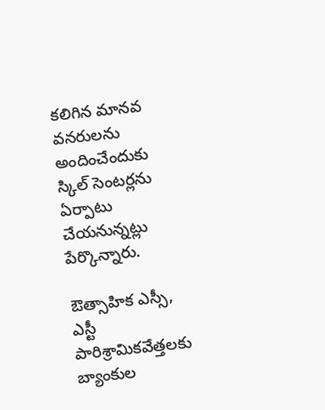కలిగిన మానవ వనరులను అందించేందుకు స్కిల్ సెంటర్లను ఏర్పాటు చేయనున్నట్లు పేర్కొన్నారు.

ఔత్సాహిక ఎస్సీ, ఎస్టీ పారిశ్రామికవేత్తలకు బ్యాంకుల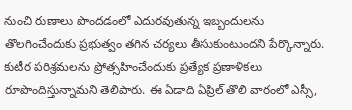నుంచి రుణాలు పొందడంలో ఎదురవుతున్న ఇబ్బందులను తొలగించేందుకు ప్రభుత్వం తగిన చర్యలు తీసుకుంటుందని పేర్కొన్నారు. కుటీర పరిశ్రమలను ప్రోత్సహించేందుకు ప్రత్యేక ప్రణాళికలు రూపొందిస్తున్నామని తెలిపారు. ఈ ఏడాది ఏప్రిల్ తొలి వారంలో ఎస్సీ,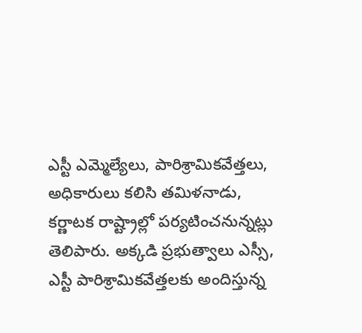ఎస్టీ ఎమ్మెల్యేలు, పారిశ్రామికవేత్తలు, అధికారులు కలిసి తమిళనాడు, కర్ణాటక రాష్ట్రాల్లో పర్యటించనున్నట్లు తెలిపారు. అక్కడి ప్రభుత్వాలు ఎస్సీ, ఎస్టీ పారిశ్రామికవేత్తలకు అందిస్తున్న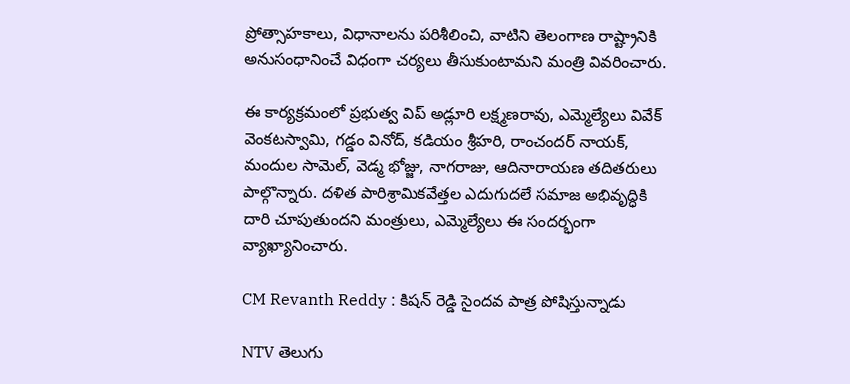ప్రోత్సాహకాలు, విధానాలను పరిశీలించి, వాటిని తెలంగాణ రాష్ట్రానికి అనుసంధానించే విధంగా చర్యలు తీసుకుంటామని మంత్రి వివరించారు.

ఈ కార్యక్రమంలో ప్రభుత్వ విప్ అడ్లూరి లక్ష్మణరావు, ఎమ్మెల్యేలు వివేక్ వెంకటస్వామి, గడ్డం వినోద్, కడియం శ్రీహరి, రాంచందర్ నాయక్, మందుల సామెల్, వెడ్మ భోజ్జు, నాగరాజు, ఆదినారాయణ తదితరులు పాల్గొన్నారు. దళిత పారిశ్రామికవేత్తల ఎదుగుదలే సమాజ అభివృద్ధికి దారి చూపుతుందని మంత్రులు, ఎమ్మెల్యేలు ఈ సందర్భంగా వ్యాఖ్యానించారు.

CM Revanth Reddy : కిషన్ రెడ్డి సైందవ పాత్ర పోషిస్తున్నాడు

NTV తెలుగు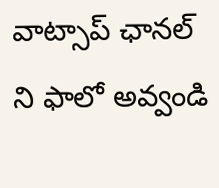వాట్సాప్ ఛానల్ ని ఫాలో అవ్వండి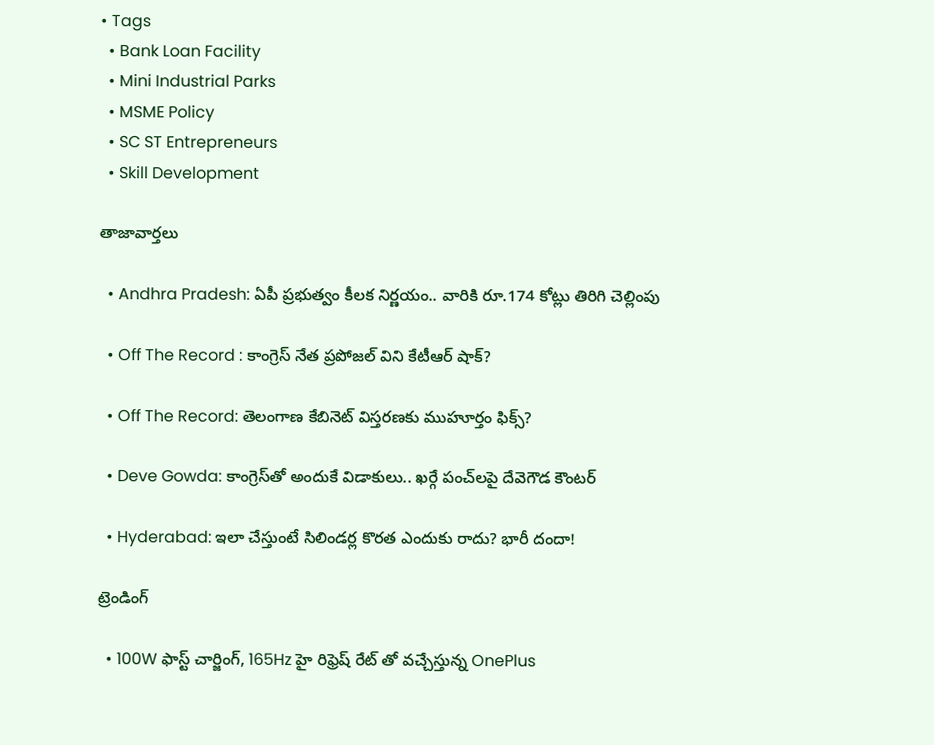• Tags
  • Bank Loan Facility
  • Mini Industrial Parks
  • MSME Policy
  • SC ST Entrepreneurs
  • Skill Development

తాజావార్తలు

  • Andhra Pradesh: ఏపీ ప్రభుత్వం కీలక నిర్ణయం.. వారికి రూ.174 కోట్లు తిరిగి చెల్లింపు

  • Off The Record : కాంగ్రెస్ నేత ప్రపోజల్ విని కేటీఆర్ షాక్?

  • Off The Record: తెలంగాణ కేబినెట్ విస్తరణకు ముహూర్తం ఫిక్స్?

  • Deve Gowda: కాంగ్రెస్‌తో అందుకే విడాకులు.. ఖర్గే పంచ్‌లపై దేవెగౌడ కౌంటర్

  • Hyderabad: ఇలా చేస్తుంటే సిలిండర్ల కొరత ఎందుకు రాదు? భారీ దందా!

ట్రెండింగ్‌

  • 100W ఫాస్ట్ చార్జింగ్, 165Hz హై రిఫ్రెష్ రేట్ తో వచ్చేస్తున్న OnePlus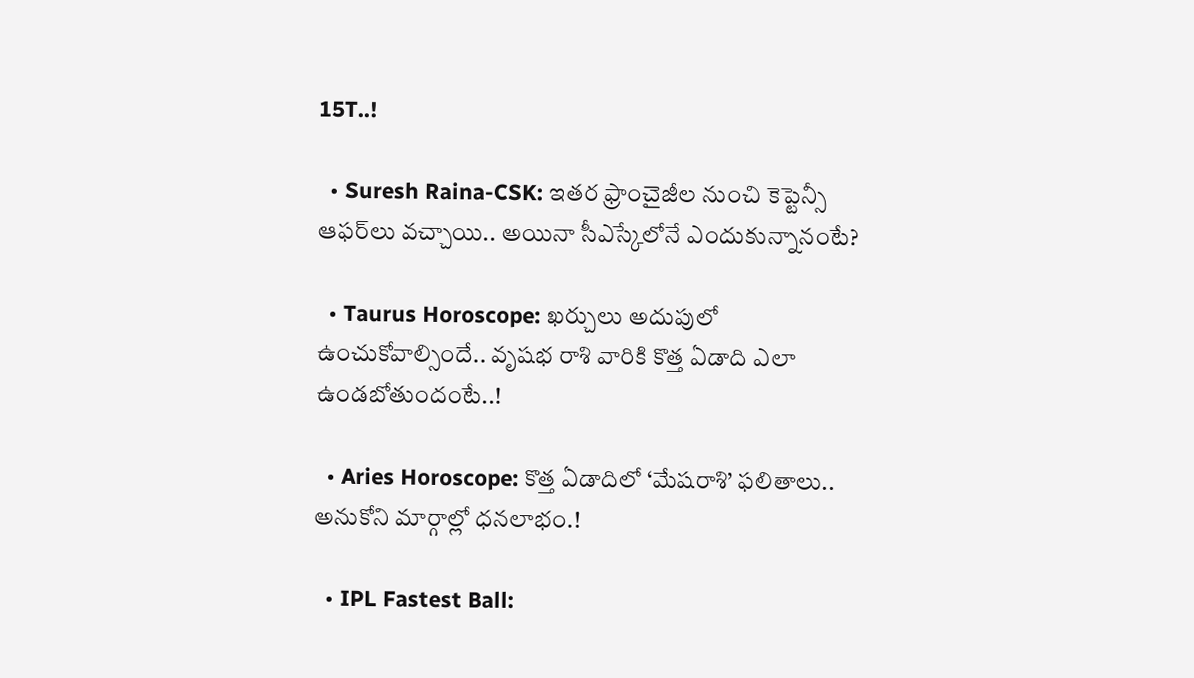15T..!

  • Suresh Raina-CSK: ఇతర ఫ్రాంచైజీల నుంచి కెప్టెన్సీ ఆఫర్‌లు వచ్చాయి.. అయినా సీఎస్కేలోనే ఎందుకున్నానంటే?

  • Taurus Horoscope: ఖర్చులు అదుపులో ఉంచుకోవాల్సిందే.. వృషభ రాశి వారికి కొత్త ఏడాది ఎలా ఉండబోతుందంటే..!

  • Aries Horoscope: కొత్త ఏడాదిలో ‘మేషరాశి’ ఫలితాలు.. అనుకోని మార్గాల్లో ధనలాభం.!

  • IPL Fastest Ball: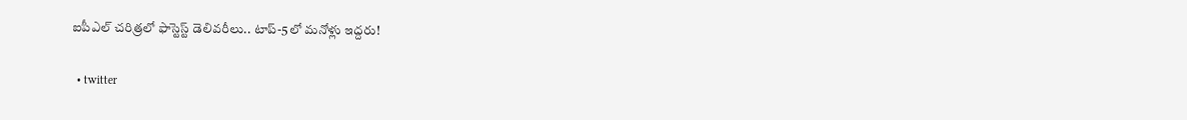ఐపీఎల్ చరిత్రలో ఫాస్టెస్ట్ డెలివరీలు.. టాప్-5లో మనోళ్లు ఇద్దరు!

  • twitter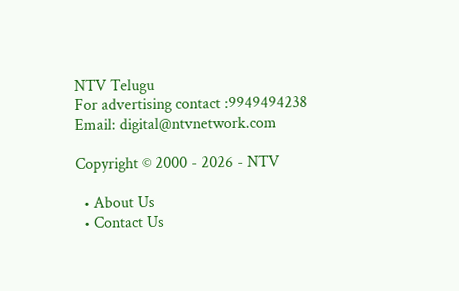NTV Telugu
For advertising contact :9949494238
Email: digital@ntvnetwork.com

Copyright © 2000 - 2026 - NTV

  • About Us
  • Contact Us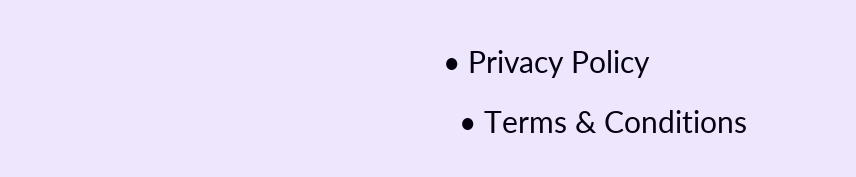• Privacy Policy
  • Terms & Conditions